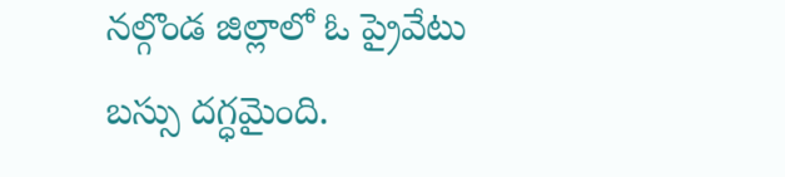నల్గొండ జిల్లాలో ఓ ప్రైవేటు బస్సు దగ్ధమైంది.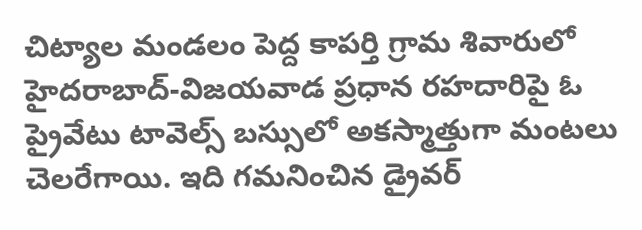చిట్యాల మండలం పెద్ద కాపర్తి గ్రామ శివారులో హైదరాబాద్-విజయవాడ ప్రధాన రహదారిపై ఓ ప్రైవేటు టావెల్స్ బస్సులో అకస్మాత్తుగా మంటలు చెలరేగాయి. ఇది గమనించిన డ్రైవర్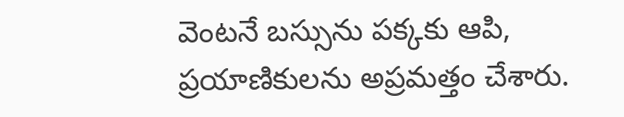వెంటనే బస్సును పక్కకు ఆపి, ప్రయాణికులను అప్రమత్తం చేశారు.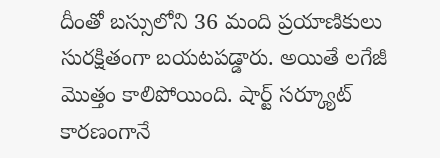దీంతో బస్సులోని 36 మంది ప్రయాణికులు సురక్షితంగా బయటపడ్డారు. అయితే లగేజీ మొత్తం కాలిపోయింది. షార్ట్ సర్క్యూట్ కారణంగానే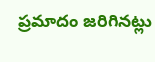ప్రమాదం జరిగినట్లు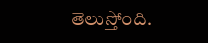తెలుస్తోంది.